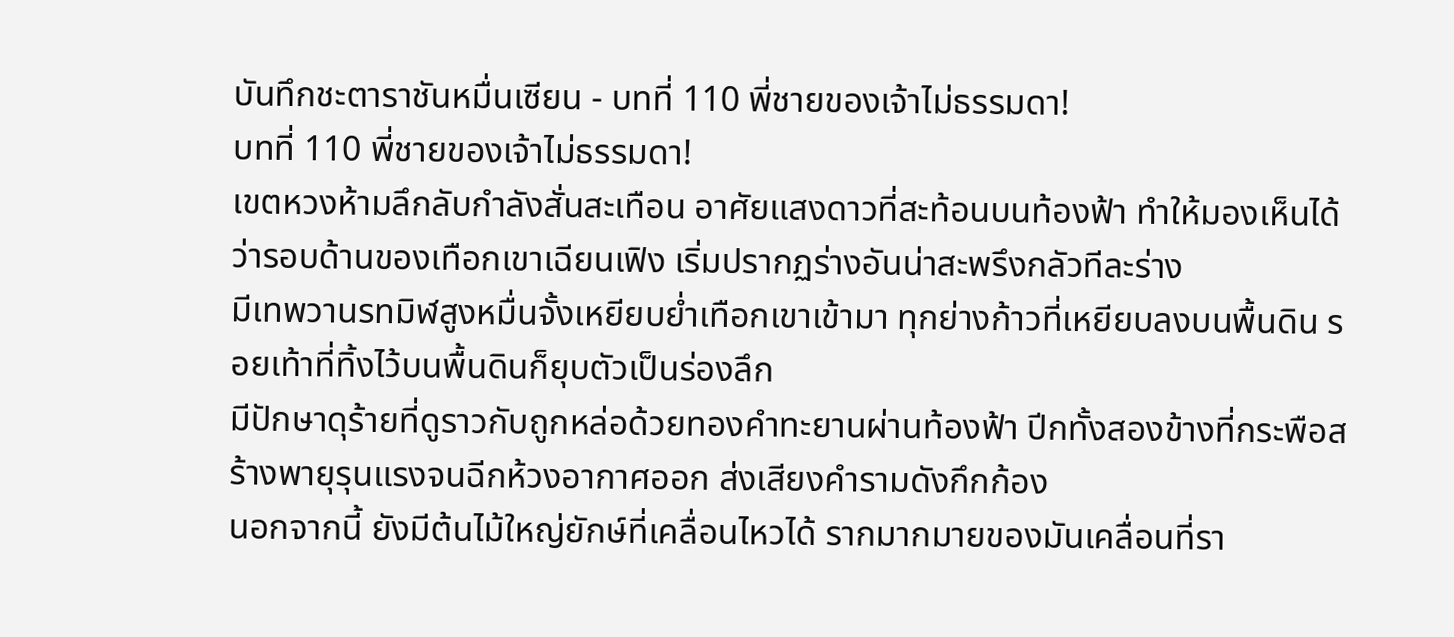บันทึกชะตาราชันหมื่นเซียน - บทที่ 110 พี่ชายของเจ้าไม่ธรรมดา!
บทที่ 110 พี่ชายของเจ้าไม่ธรรมดา!
เขตหวงห้ามลึกลับกำลังสั่นสะเทือน อาศัยแสงดาวที่สะท้อนบนท้องฟ้า ทำให้มองเห็นได้ว่ารอบด้านของเทือกเขาเฉียนเฟิง เริ่มปรากฏร่างอันน่าสะพรึงกลัวทีละร่าง
มีเทพวานรทมิฬสูงหมื่นจั้งเหยียบย่ำเทือกเขาเข้ามา ทุกย่างก้าวที่เหยียบลงบนพื้นดิน รอยเท้าที่ทิ้งไว้บนพื้นดินก็ยุบตัวเป็นร่องลึก
มีปักษาดุร้ายที่ดูราวกับถูกหล่อด้วยทองคำทะยานผ่านท้องฟ้า ปีกทั้งสองข้างที่กระพือสร้างพายุรุนแรงจนฉีกห้วงอากาศออก ส่งเสียงคำรามดังกึกก้อง
นอกจากนี้ ยังมีต้นไม้ใหญ่ยักษ์ที่เคลื่อนไหวได้ รากมากมายของมันเคลื่อนที่รา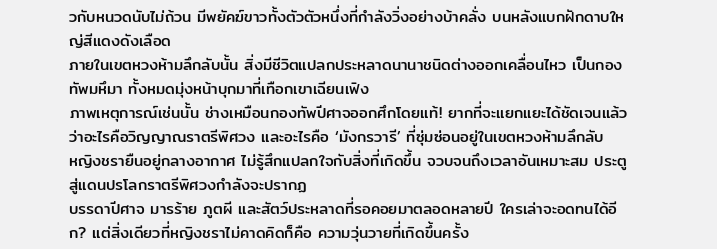วกับหนวดนับไม่ถ้วน มีพยัคฆ์ขาวทั้งตัวตัวหนึ่งที่กำลังวิ่งอย่างบ้าคลั่ง บนหลังแบกฝักดาบใหญ่สีแดงดังเลือด
ภายในเขตหวงห้ามลึกลับนั้น สิ่งมีชีวิตแปลกประหลาดนานาชนิดต่างออกเคลื่อนไหว เป็นกองทัพมหึมา ทั้งหมดมุ่งหน้าบุกมาที่เทือกเขาเฉียนเฟิง
ภาพเหตุการณ์เช่นนั้น ช่างเหมือนกองทัพปีศาจออกศึกโดยแท้! ยากที่จะแยกแยะได้ชัดเจนแล้วว่าอะไรคือวิญญาณราตรีพิศวง และอะไรคือ ‘มังกรวารี’ ที่ซุ่มซ่อนอยู่ในเขตหวงห้ามลึกลับ
หญิงชรายืนอยู่กลางอากาศ ไม่รู้สึกแปลกใจกับสิ่งที่เกิดขึ้น จวบจนถึงเวลาอันเหมาะสม ประตูสู่แดนปรโลกราตรีพิศวงกำลังจะปรากฏ
บรรดาปีศาจ มารร้าย ภูตผี และสัตว์ประหลาดที่รอคอยมาตลอดหลายปี ใครเล่าจะอดทนได้อีก? แต่สิ่งเดียวที่หญิงชราไม่คาดคิดก็คือ ความวุ่นวายที่เกิดขึ้นครั้ง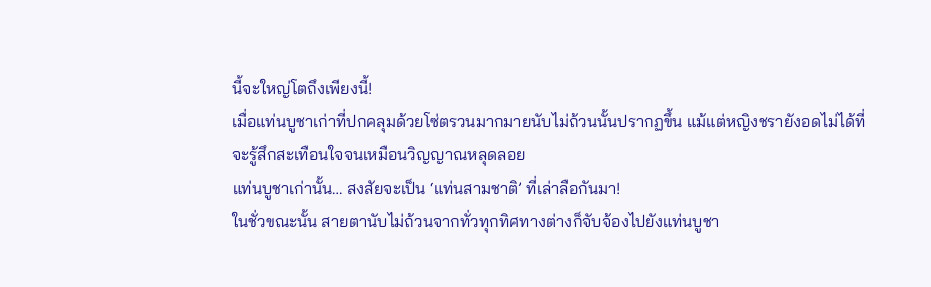นี้จะใหญ่โตถึงเพียงนี้!
เมื่อแท่นบูชาเก่าที่ปกคลุมด้วยโซ่ตรวนมากมายนับไม่ถ้วนนั้นปรากฏขึ้น แม้แต่หญิงชรายังอดไม่ได้ที่จะรู้สึกสะเทือนใจจนเหมือนวิญญาณหลุดลอย
แท่นบูชาเก่านั้น… สงสัยจะเป็น ‘แท่นสามชาติ’ ที่เล่าลือกันมา!
ในชั่วขณะนั้น สายตานับไม่ถ้วนจากทั่วทุกทิศทางต่างก็จับจ้องไปยังแท่นบูชา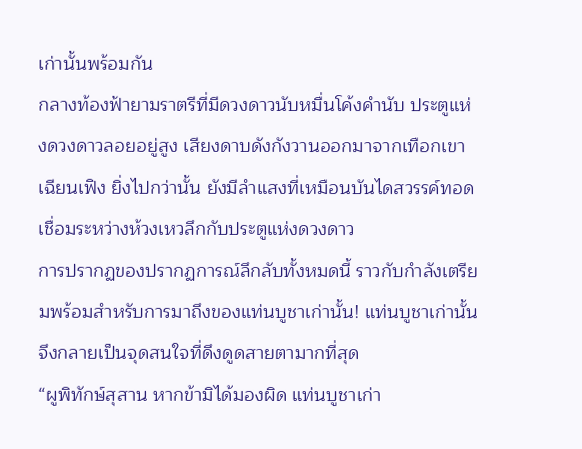เก่านั้นพร้อมกัน
กลางท้องฟ้ายามราตรีที่มีดวงดาวนับหมื่นโค้งคำนับ ประตูแห่งดวงดาวลอยอยู่สูง เสียงดาบดังกังวานออกมาจากเทือกเขาเฉียนเฟิง ยิ่งไปกว่านั้น ยังมีลำแสงที่เหมือนบันไดสวรรค์ทอดเชื่อมระหว่างห้วงเหวลึกกับประตูแห่งดวงดาว
การปรากฏของปรากฏการณ์ลึกลับทั้งหมดนี้ ราวกับกำลังเตรียมพร้อมสำหรับการมาถึงของแท่นบูชาเก่านั้น! แท่นบูชาเก่านั้นจึงกลายเป็นจุดสนใจที่ดึงดูดสายตามากที่สุด
“ผูพิทักษ์สุสาน หากข้ามิได้มองผิด แท่นบูชาเก่า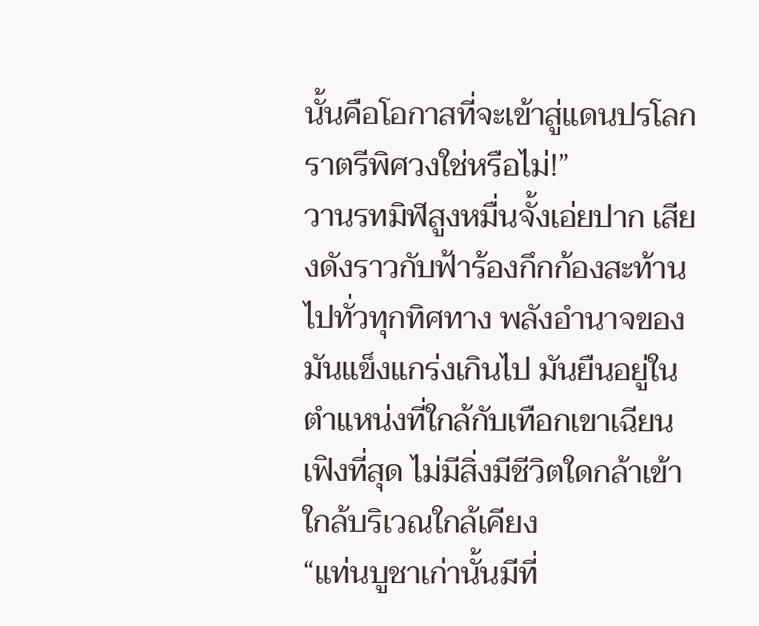นั้นคือโอกาสที่จะเข้าสู่แดนปรโลกราตรีพิศวงใช่หรือไม่!”
วานรทมิฬสูงหมื่นจั้งเอ่ยปาก เสียงดังราวกับฟ้าร้องกึกก้องสะท้านไปทั่วทุกทิศทาง พลังอำนาจของมันแข็งแกร่งเกินไป มันยืนอยู่ในตำแหน่งที่ใกล้กับเทือกเขาเฉียนเฟิงที่สุด ไม่มีสิ่งมีชีวิตใดกล้าเข้าใกล้บริเวณใกล้เคียง
“แท่นบูชาเก่านั้นมีที่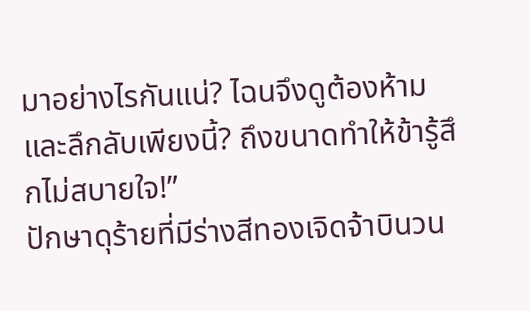มาอย่างไรกันแน่? ไฉนจึงดูต้องห้ามและลึกลับเพียงนี้? ถึงขนาดทำให้ข้ารู้สึกไม่สบายใจ!”
ปักษาดุร้ายที่มีร่างสีทองเจิดจ้าบินวน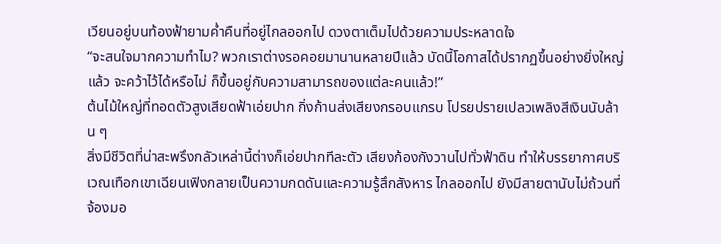เวียนอยู่บนท้องฟ้ายามค่ำคืนที่อยู่ไกลออกไป ดวงตาเต็มไปด้วยความประหลาดใจ
“จะสนใจมากความทำไม? พวกเราต่างรอคอยมานานหลายปีแล้ว บัดนี้โอกาสได้ปรากฏขึ้นอย่างยิ่งใหญ่แล้ว จะคว้าไว้ได้หรือไม่ ก็ขึ้นอยู่กับความสามารถของแต่ละคนแล้ว!”
ต้นไม้ใหญ่ที่ทอดตัวสูงเสียดฟ้าเอ่ยปาก กิ่งก้านส่งเสียงกรอบแกรบ โปรยปรายเปลวเพลิงสีเงินนับล้าน ๆ
สิ่งมีชีวิตที่น่าสะพรึงกลัวเหล่านี้ต่างก็เอ่ยปากทีละตัว เสียงก้องกังวานไปทั่วฟ้าดิน ทำให้บรรยากาศบริเวณเทือกเขาเฉียนเฟิงกลายเป็นความกดดันและความรู้สึกสังหาร ไกลออกไป ยังมีสายตานับไม่ถ้วนที่จ้องมอ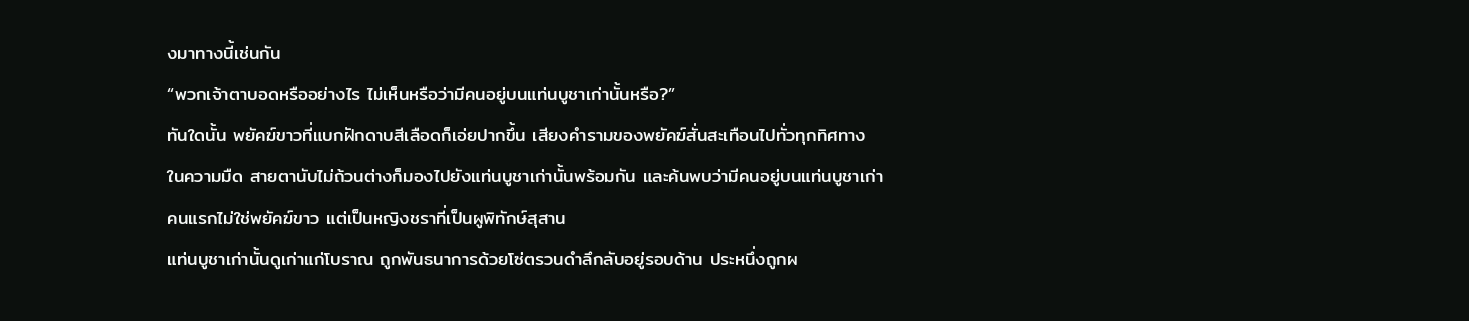งมาทางนี้เช่นกัน
“พวกเจ้าตาบอดหรืออย่างไร ไม่เห็นหรือว่ามีคนอยู่บนแท่นบูชาเก่านั้นหรือ?”
ทันใดนั้น พยัคฆ์ขาวที่แบกฝักดาบสีเลือดก็เอ่ยปากขึ้น เสียงคำรามของพยัคฆ์สั่นสะเทือนไปทั่วทุกทิศทาง
ในความมืด สายตานับไม่ถ้วนต่างก็มองไปยังแท่นบูชาเก่านั้นพร้อมกัน และค้นพบว่ามีคนอยู่บนแท่นบูชาเก่า
คนแรกไม่ใช่พยัคฆ์ขาว แต่เป็นหญิงชราที่เป็นผูพิทักษ์สุสาน
แท่นบูชาเก่านั้นดูเก่าแก่โบราณ ถูกพันธนาการด้วยโซ่ตรวนดำลึกลับอยู่รอบด้าน ประหนึ่งถูกผ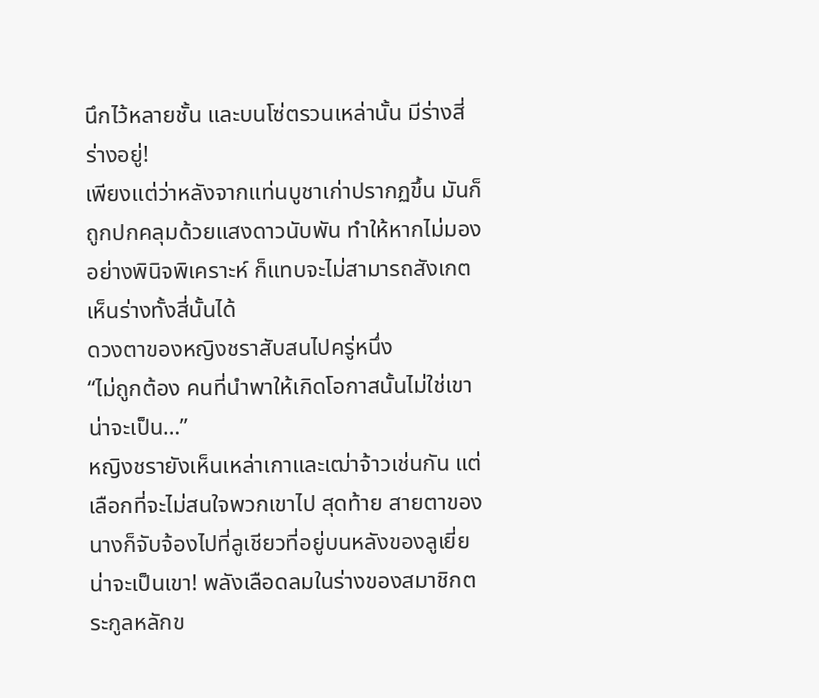นึกไว้หลายชั้น และบนโซ่ตรวนเหล่านั้น มีร่างสี่ร่างอยู่!
เพียงแต่ว่าหลังจากแท่นบูชาเก่าปรากฏขึ้น มันก็ถูกปกคลุมด้วยแสงดาวนับพัน ทำให้หากไม่มองอย่างพินิจพิเคราะห์ ก็แทบจะไม่สามารถสังเกตเห็นร่างทั้งสี่นั้นได้
ดวงตาของหญิงชราสับสนไปครู่หนึ่ง
“ไม่ถูกต้อง คนที่นำพาให้เกิดโอกาสนั้นไม่ใช่เขา น่าจะเป็น…”
หญิงชรายังเห็นเหล่าเกาและเฒ่าจ้าวเช่นกัน แต่เลือกที่จะไม่สนใจพวกเขาไป สุดท้าย สายตาของนางก็จับจ้องไปที่ลูเชียวที่อยู่บนหลังของลูเยี่ย
น่าจะเป็นเขา! พลังเลือดลมในร่างของสมาชิกตระกูลหลักข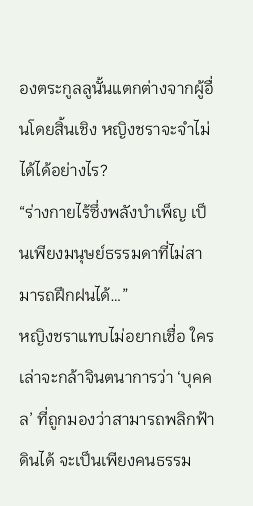องตระกูลลูนั้นแตกต่างจากผู้อื่นโดยสิ้นเชิง หญิงชราจะจำไม่ได้ได้อย่างไร?
“ร่างกายไร้ซึ่งพลังบำเพ็ญ เป็นเพียงมนุษย์ธรรมดาที่ไม่สามารถฝึกฝนได้…”
หญิงชราแทบไม่อยากเชื่อ ใครเล่าจะกล้าจินตนาการว่า ‘บุคคล’ ที่ถูกมองว่าสามารถพลิกฟ้าดินได้ จะเป็นเพียงคนธรรม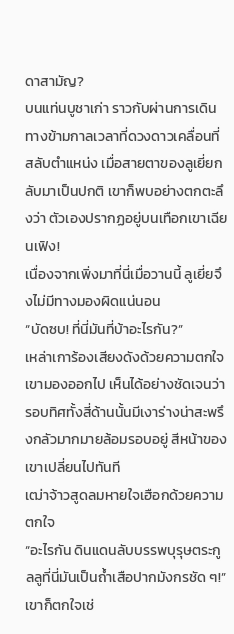ดาสามัญ?
บนแท่นบูชาเก่า ราวกับผ่านการเดินทางข้ามกาลเวลาที่ดวงดาวเคลื่อนที่สลับตำแหน่ง เมื่อสายตาของลูเยี่ยกลับมาเป็นปกติ เขาก็พบอย่างตกตะลึงว่า ตัวเองปรากฏอยู่บนเทือกเขาเฉียนเฟิง!
เนื่องจากเพิ่งมาที่นี่เมื่อวานนี้ ลูเยี่ยจึงไม่มีทางมองผิดแน่นอน
“บัดซบ! ที่นี่มันที่บ้าอะไรกัน?”
เหล่าเการ้องเสียงดังด้วยความตกใจ เขามองออกไป เห็นได้อย่างชัดเจนว่ารอบทิศทั้งสี่ด้านนั้นมีเงาร่างน่าสะพรึงกลัวมากมายล้อมรอบอยู่ สีหน้าของเขาเปลี่ยนไปทันที
เฒ่าจ้าวสูดลมหายใจเฮือกด้วยความตกใจ
“อะไรกัน ดินแดนลับบรรพบุรุษตระกูลลูที่นี่มันเป็นถ้ำเสือปากมังกรชัด ๆ!”
เขาก็ตกใจเช่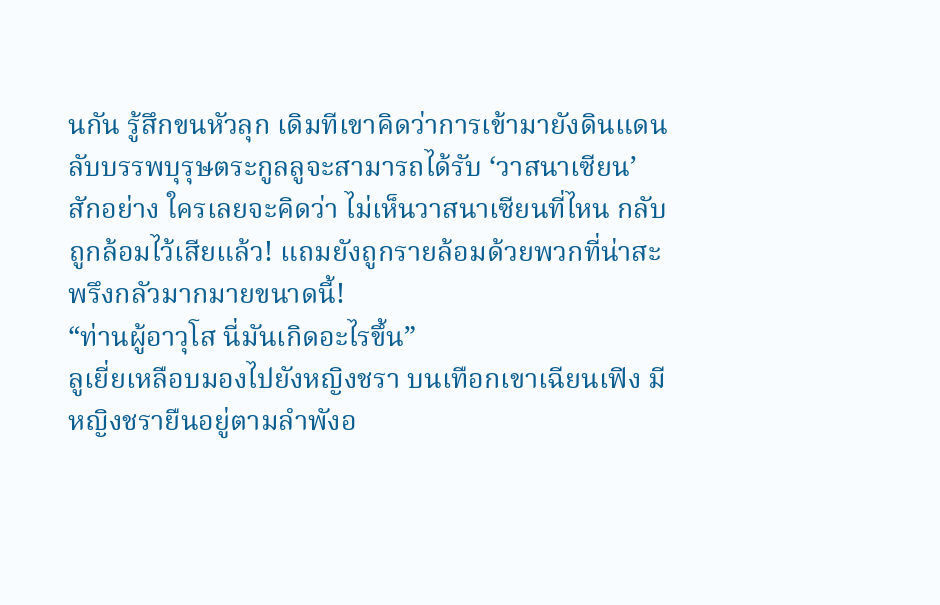นกัน รู้สึกขนหัวลุก เดิมทีเขาคิดว่าการเข้ามายังดินแดนลับบรรพบุรุษตระกูลลูจะสามารถได้รับ ‘วาสนาเซียน’ สักอย่าง ใครเลยจะคิดว่า ไม่เห็นวาสนาเซียนที่ไหน กลับถูกล้อมไว้เสียแล้ว! แถมยังถูกรายล้อมด้วยพวกที่น่าสะพรึงกลัวมากมายขนาดนี้!
“ท่านผู้อาวุโส นี่มันเกิดอะไรขึ้น”
ลูเยี่ยเหลือบมองไปยังหญิงชรา บนเทือกเขาเฉียนเฟิง มีหญิงชรายืนอยู่ตามลำพังอ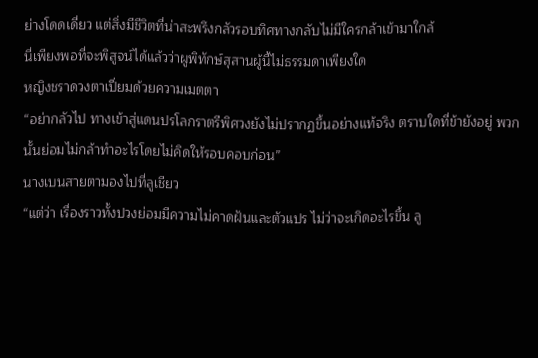ย่างโดดเดี่ยว แต่สิ่งมีชีวิตที่น่าสะพรึงกลัวรอบทิศทางกลับไม่มีใครกล้าเข้ามาใกล้
นี่เพียงพอที่จะพิสูจน์ได้แล้วว่าผูพิทักษ์สุสานผู้นี้ไม่ธรรมดาเพียงใด
หญิงชราดวงตาเปี่ยมด้วยความเมตตา
“อย่ากลัวไป ทางเข้าสู่แดนปรโลกราตรีพิศวงยังไม่ปรากฏขึ้นอย่างแท้จริง ตราบใดที่ข้ายังอยู่ พวกนั้นย่อมไม่กล้าทำอะไรโดยไม่คิดให้รอบคอบก่อน”
นางเบนสายตามองไปที่ลูเชียว
“แต่ว่า เรื่องราวทั้งปวงย่อมมีความไม่คาดฝันและตัวแปร ไม่ว่าจะเกิดอะไรขึ้น ลู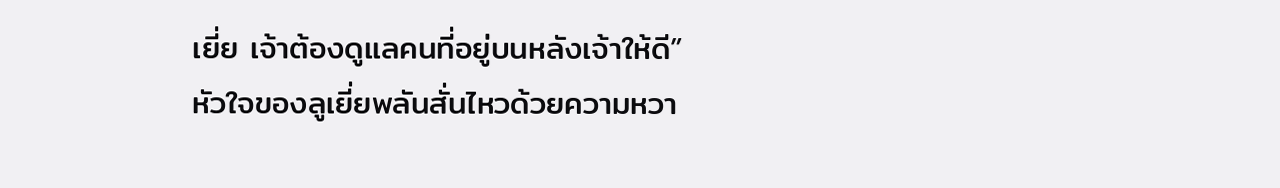เยี่ย เจ้าต้องดูแลคนที่อยู่บนหลังเจ้าให้ดี”
หัวใจของลูเยี่ยพลันสั่นไหวด้วยความหวา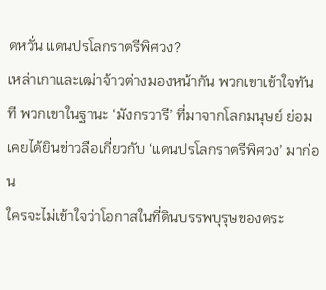ดหวั่น แดนปรโลกราตรีพิศวง?
เหล่าเกาและเฒ่าจ้าวต่างมองหน้ากัน พวกเขาเข้าใจทันที พวกเขาในฐานะ ‘มังกรวารี’ ที่มาจากโลกมนุษย์ ย่อมเคยได้ยินข่าวลือเกี่ยวกับ ‘แดนปรโลกราตรีพิศวง’ มาก่อน
ใครจะไม่เข้าใจว่าโอกาสในที่ดินบรรพบุรุษของตระ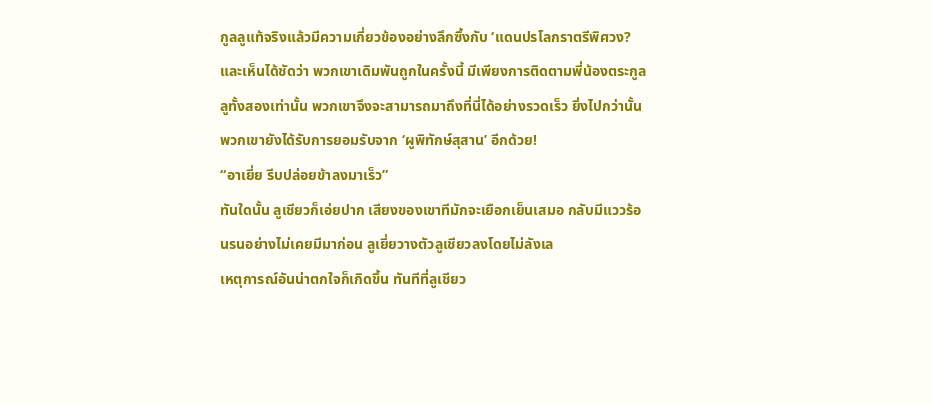กูลลูแท้จริงแล้วมีความเกี่ยวข้องอย่างลึกซึ้งกับ ‘แดนปรโลกราตรีพิศวง?
และเห็นได้ชัดว่า พวกเขาเดิมพันถูกในครั้งนี้ มีเพียงการติดตามพี่น้องตระกูลลูทั้งสองเท่านั้น พวกเขาจึงจะสามารถมาถึงที่นี่ได้อย่างรวดเร็ว ยิ่งไปกว่านั้น พวกเขายังได้รับการยอมรับจาก ‘ผูพิทักษ์สุสาน’ อีกด้วย!
“อาเยี่ย รีบปล่อยข้าลงมาเร็ว”
ทันใดนั้น ลูเชียวก็เอ่ยปาก เสียงของเขาทีมักจะเยือกเย็นเสมอ กลับมีแววร้อนรนอย่างไม่เคยมีมาก่อน ลูเยี่ยวางตัวลูเชียวลงโดยไม่ลังเล
เหตุการณ์อันน่าตกใจก็เกิดขึ้น ทันทีที่ลูเชียว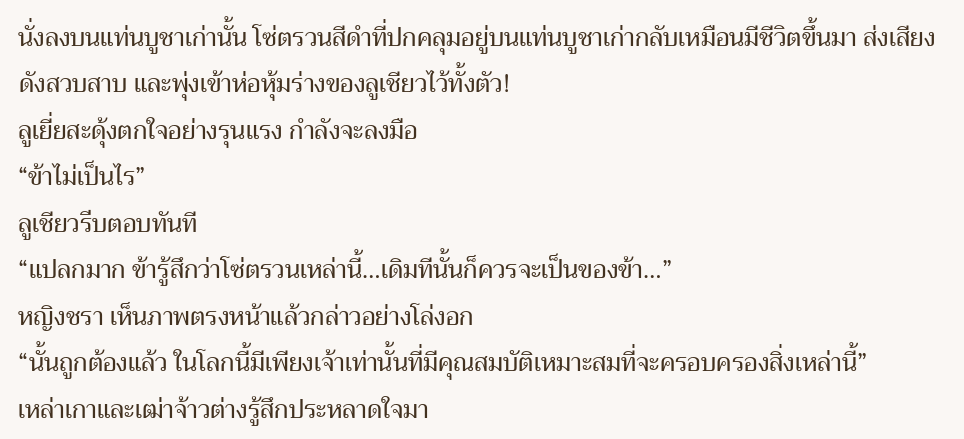นั่งลงบนแท่นบูชาเก่านั้น โซ่ตรวนสีดำที่ปกคลุมอยู่บนแท่นบูชาเก่ากลับเหมือนมีชีวิตขึ้นมา ส่งเสียงดังสวบสาบ และพุ่งเข้าห่อหุ้มร่างของลูเชียวไว้ทั้งตัว!
ลูเยี่ยสะดุ้งตกใจอย่างรุนแรง กำลังจะลงมือ
“ข้าไม่เป็นไร”
ลูเชียวรีบตอบทันที
“แปลกมาก ข้ารู้สึกว่าโซ่ตรวนเหล่านี้…เดิมทีนั้นก็ควรจะเป็นของข้า…”
หญิงชรา เห็นภาพตรงหน้าแล้วกล่าวอย่างโล่งอก
“นั้นถูกต้องแล้ว ในโลกนี้มีเพียงเจ้าเท่านั้นที่มีคุณสมบัติเหมาะสมที่จะครอบครองสิ่งเหล่านี้”
เหล่าเกาและเฒ่าจ้าวต่างรู้สึกประหลาดใจมา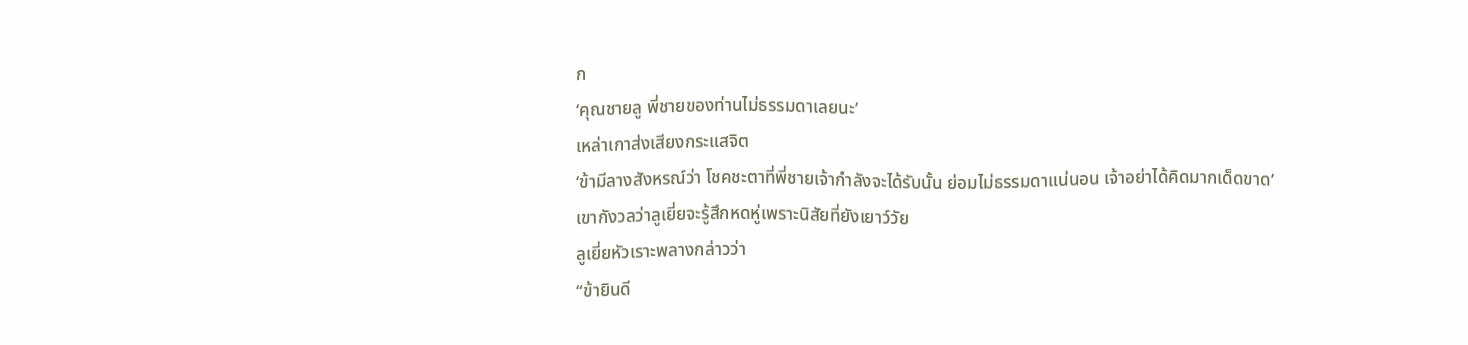ก
‘คุณชายลู พี่ชายของท่านไม่ธรรมดาเลยนะ’
เหล่าเกาส่งเสียงกระแสจิต
‘ข้ามีลางสังหรณ์ว่า โชคชะตาที่พี่ชายเจ้ากำลังจะได้รับนั้น ย่อมไม่ธรรมดาแน่นอน เจ้าอย่าได้คิดมากเด็ดขาด’
เขากังวลว่าลูเยี่ยจะรู้สึกหดหู่เพราะนิสัยที่ยังเยาว์วัย
ลูเยี่ยหัวเราะพลางกล่าวว่า
“ข้ายินดี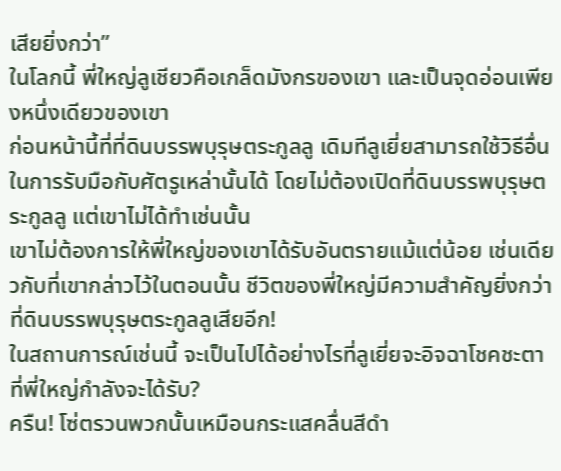เสียยิ่งกว่า”
ในโลกนี้ พี่ใหญ่ลูเชียวคือเกล็ดมังกรของเขา และเป็นจุดอ่อนเพียงหนึ่งเดียวของเขา
ก่อนหน้านี้ที่ที่ดินบรรพบุรุษตระกูลลู เดิมทีลูเยี่ยสามารถใช้วิธีอื่นในการรับมือกับศัตรูเหล่านั้นได้ โดยไม่ต้องเปิดที่ดินบรรพบุรุษตระกูลลู แต่เขาไม่ได้ทำเช่นนั้น
เขาไม่ต้องการให้พี่ใหญ่ของเขาได้รับอันตรายแม้แต่น้อย เช่นเดียวกับที่เขากล่าวไว้ในตอนนั้น ชีวิตของพี่ใหญ่มีความสำคัญยิ่งกว่าที่ดินบรรพบุรุษตระกูลลูเสียอีก!
ในสถานการณ์เช่นนี้ จะเป็นไปได้อย่างไรที่ลูเยี่ยจะอิจฉาโชคชะตาที่พี่ใหญ่กำลังจะได้รับ?
ครืน! โซ่ตรวนพวกนั้นเหมือนกระแสคลื่นสีดำ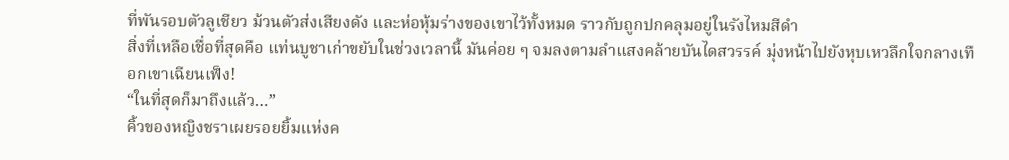ที่พันรอบตัวลูเชียว ม้วนตัวส่งเสียงดัง และห่อหุ้มร่างของเขาไว้ทั้งหมด ราวกับถูกปกคลุมอยู่ในรังไหมสีดำ
สิ่งที่เหลือเชื่อที่สุดคือ แท่นบูชาเก่าขยับในช่วงเวลานี้ มันค่อย ๆ จมลงตามลำแสงคล้ายบันไดสวรรค์ มุ่งหน้าไปยังหุบเหวลึกใจกลางเทือกเขาเฉียนเฟ็ง!
“ในที่สุดก็มาถึงแล้ว…”
คิ้วของหญิงชราเผยรอยยิ้มแห่งค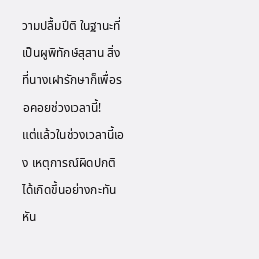วามปลื้มปีติ ในฐานะที่เป็นผูพิทักษ์สุสาน สิ่งที่นางเฝารักษาก็เพื่อรอคอยช่วงเวลานี้!
แต่แล้วในช่วงเวลานี้เอง เหตุการณ์ผิดปกติได้เกิดขึ้นอย่างกะทันหัน